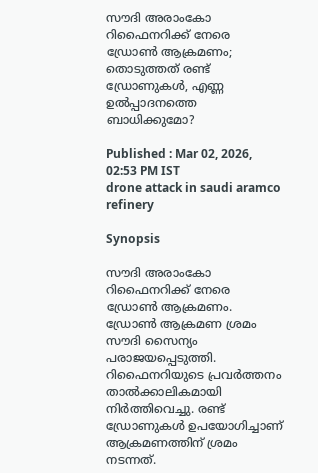സൗദി അരാംകോ റിഫൈനറിക്ക് നേരെ ഡ്രോൺ ആക്രമണം; തൊടുത്തത് രണ്ട് ഡ്രോണുകൾ, എണ്ണ ഉൽപ്പാദനത്തെ ബാധിക്കുമോ?

Published : Mar 02, 2026, 02:53 PM IST
drone attack in saudi aramco refinery

Synopsis

സൗദി അരാംകോ റിഫൈനറിക്ക് നേരെ ഡ്രോൺ ആക്രമണം. ഡ്രോൺ ആക്രമണ ശ്രമം സൗദി സൈന്യം പരാജയപ്പെടുത്തി. റിഫൈനറിയുടെ പ്രവർത്തനം താൽക്കാലികമായി നിർത്തിവെച്ചു. രണ്ട് ഡ്രോണുകൾ ഉപയോഗിച്ചാണ് ആക്രമണത്തിന് ശ്രമം നടന്നത്.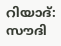റിയാദ്: സൗദി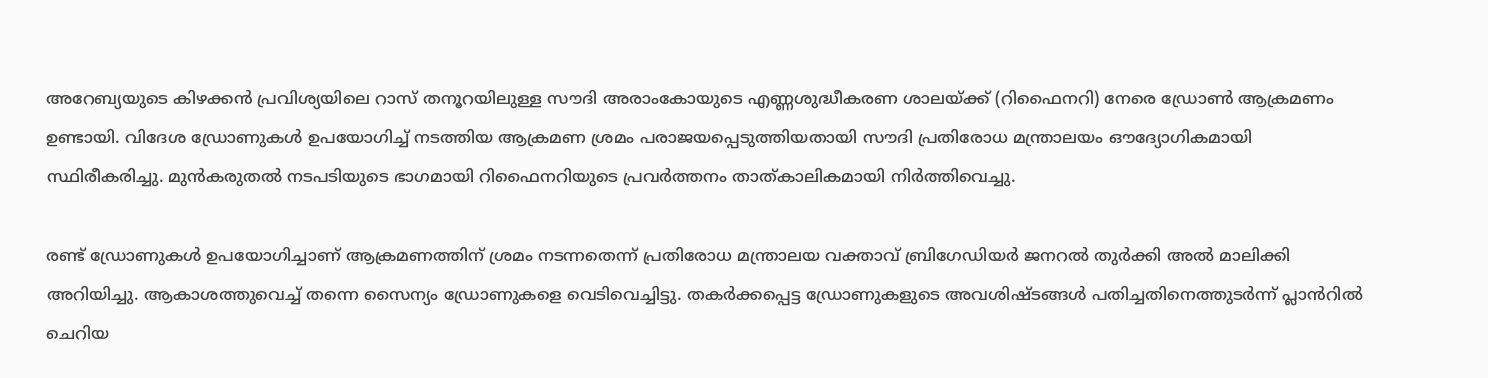അറേബ്യയുടെ കിഴക്കൻ പ്രവിശ്യയിലെ റാസ് തനൂറയിലുള്ള സൗദി അരാംകോയുടെ എണ്ണശുദ്ധീകരണ ശാലയ്ക്ക് (റിഫൈനറി) നേരെ ഡ്രോൺ ആക്രമണം ഉണ്ടായി. വിദേശ ഡ്രോണുകൾ ഉപയോഗിച്ച് നടത്തിയ ആക്രമണ ശ്രമം പരാജയപ്പെടുത്തിയതായി സൗദി പ്രതിരോധ മന്ത്രാലയം ഔദ്യോഗികമായി സ്ഥിരീകരിച്ചു. മുൻകരുതൽ നടപടിയുടെ ഭാഗമായി റിഫൈനറിയുടെ പ്രവർത്തനം താത്കാലികമായി നിർത്തിവെച്ചു.

രണ്ട് ഡ്രോണുകൾ ഉപയോഗിച്ചാണ് ആക്രമണത്തിന് ശ്രമം നടന്നതെന്ന് പ്രതിരോധ മന്ത്രാലയ വക്താവ് ബ്രിഗേഡിയർ ജനറൽ തുർക്കി അൽ മാലിക്കി അറിയിച്ചു. ആകാശത്തുവെച്ച് തന്നെ സൈന്യം ഡ്രോണുകളെ വെടിവെച്ചിട്ടു. തകർക്കപ്പെട്ട ഡ്രോണുകളുടെ അവശിഷ്ടങ്ങൾ പതിച്ചതിനെത്തുടർന്ന് പ്ലാൻറിൽ ചെറിയ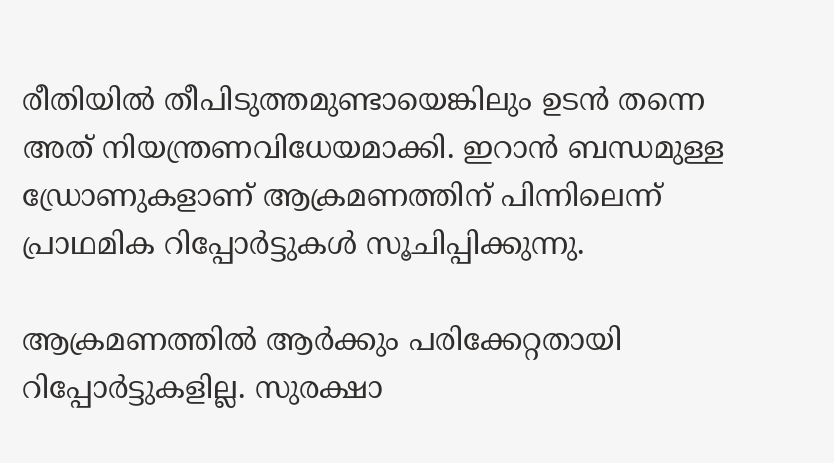രീതിയിൽ തീപിടുത്തമുണ്ടായെങ്കിലും ഉടൻ തന്നെ അത് നിയന്ത്രണവിധേയമാക്കി. ഇറാൻ ബന്ധമുള്ള ഡ്രോണുകളാണ് ആക്രമണത്തിന് പിന്നിലെന്ന് പ്രാഥമിക റിപ്പോർട്ടുകൾ സൂചിപ്പിക്കുന്നു.

ആക്രമണത്തിൽ ആർക്കും പരിക്കേറ്റതായി റിപ്പോർട്ടുകളില്ല. സുരക്ഷാ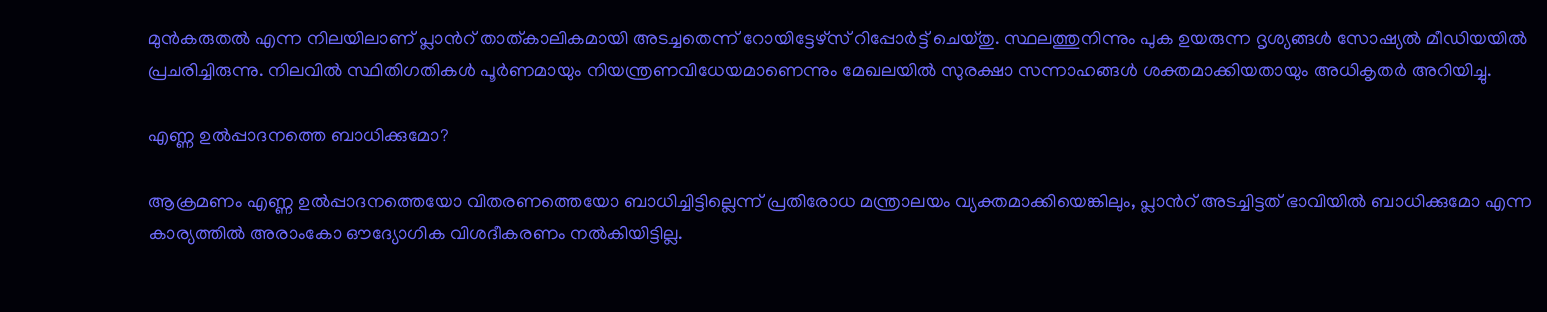മുൻകരുതൽ എന്ന നിലയിലാണ് പ്ലാൻറ് താത്കാലികമായി അടച്ചതെന്ന് റോയിട്ടേഴ്സ് റിപ്പോർട്ട് ചെയ്തു. സ്ഥലത്തുനിന്നും പുക ഉയരുന്ന ദൃശ്യങ്ങൾ സോഷ്യൽ മീഡിയയിൽ പ്രചരിച്ചിരുന്നു. നിലവിൽ സ്ഥിതിഗതികൾ പൂർണമായും നിയന്ത്രണവിധേയമാണെന്നും മേഖലയിൽ സുരക്ഷാ സന്നാഹങ്ങൾ ശക്തമാക്കിയതായും അധികൃതർ അറിയിച്ചു.

എണ്ണ ഉൽപ്പാദനത്തെ ബാധിക്കുമോ?

ആക്രമണം എണ്ണ ഉൽപ്പാദനത്തെയോ വിതരണത്തെയോ ബാധിച്ചിട്ടില്ലെന്ന് പ്രതിരോധ മന്ത്രാലയം വ്യക്തമാക്കിയെങ്കിലും, പ്ലാൻറ് അടച്ചിട്ടത് ഭാവിയിൽ ബാധിക്കുമോ എന്ന കാര്യത്തിൽ അരാംകോ ഔദ്യോഗിക വിശദീകരണം നൽകിയിട്ടില്ല.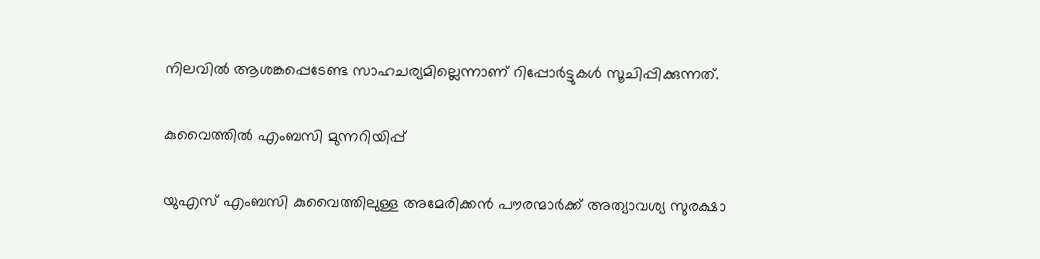നിലവിൽ ആശങ്കപ്പെടേണ്ട സാഹചര്യമില്ലെന്നാണ് റിപ്പോർട്ടുകൾ സൂചിപ്പിക്കുന്നത്.

കുവൈത്തിൽ എംബസി മുന്നറിയിപ്പ്

യുഎസ് എംബസി കുവൈത്തിലുള്ള അമേരിക്കൻ പൗരന്മാർക്ക് അത്യാവശ്യ സുരക്ഷാ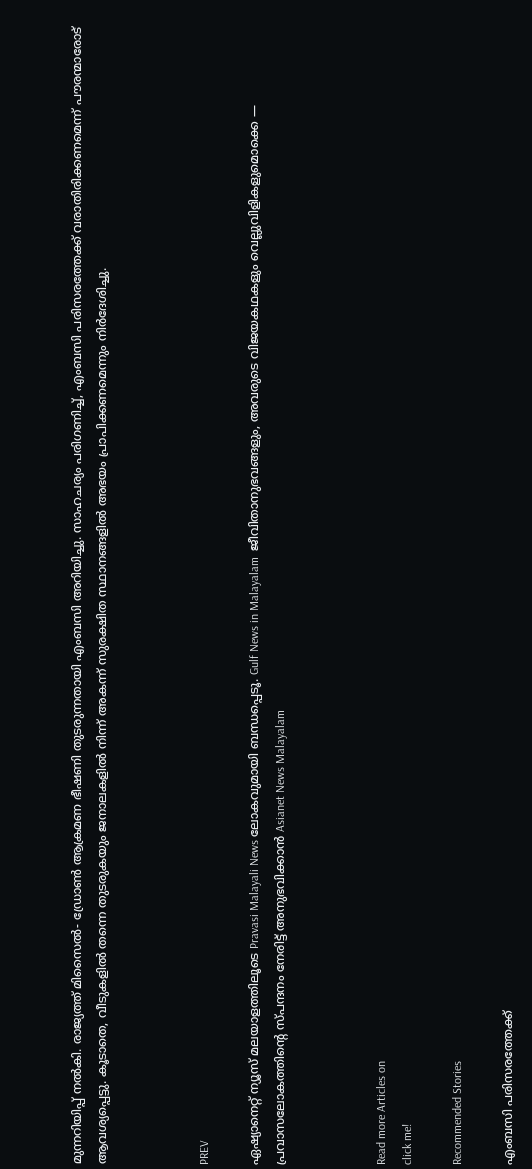മുന്നറിയിപ്പ് നൽകി. രാജ്യത്ത് മിസൈൽ- ഡ്രോൺ ആക്രമണ ഭീഷണി തുടരുന്നതായി എംബസി അറിയിച്ചു. സാഹചര്യം പരിഗണിച്ച്, എംബസി പരിസരത്തേക്ക് വരാതിരിക്കണമെന്ന് പൗരന്മാരോട് ആവശ്യപ്പെട്ടു. കൂടാതെ, വീടുകളിൽ തന്നെ തുടരുകയും ജനാലകളിൽ നിന്ന് അകന്ന് സുരക്ഷിത സ്ഥാനങ്ങളിൽ അഭയം പ്രാപിക്കണമെന്നും നിർദേശിച്ചു.



PREV

ഏഷ്യാനെറ്റ് ന്യൂസ് മലയാളത്തിലൂടെ Pravasi Malayali News ലോകവുമായി ബന്ധപ്പെടൂ. Gulf News in Malayalam  ജീവിതാനുഭവങ്ങളും, അവരുടെ വിജയകഥകളും വെല്ലുവിളികളുമൊക്കെ — പ്രവാസലോകത്തിന്റെ സ്പന്ദനം നേരിട്ട് അനുഭവിക്കാൻ Asianet News Malayalam



Read more Articles on
click me!

Recommended Stories

എംബസി പരിസരത്തേക്ക്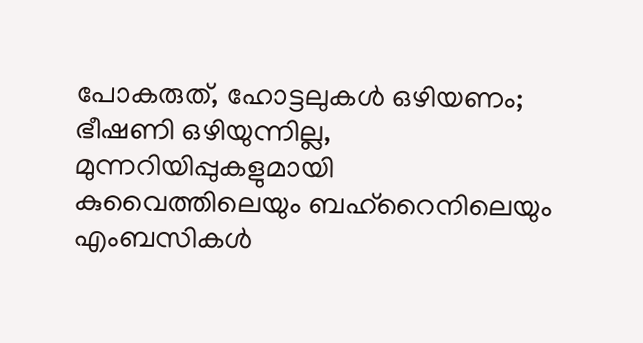പോകരുത്, ഹോട്ടലുകൾ ഒഴിയണം; ഭീഷണി ഒഴിയുന്നില്ല, മുന്നറിയിപ്പുകളുമായി കുവൈത്തിലെയും ബഹ്റൈനിലെയും എംബസികൾ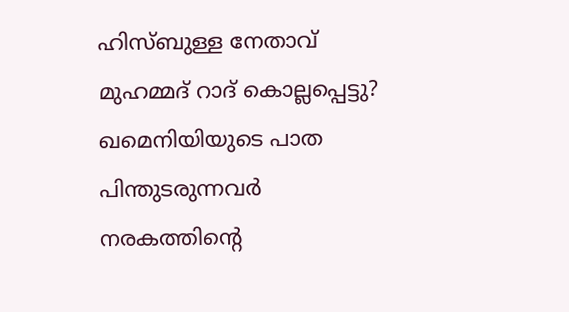ഹിസ്ബുള്ള നേതാവ് മുഹമ്മദ് റാദ് കൊല്ലപ്പെട്ടു? ഖമെനിയിയുടെ പാത പിന്തുടരുന്നവർ നരകത്തിന്റെ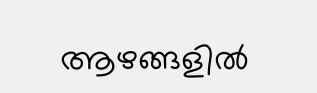ആഴങ്ങളിൽ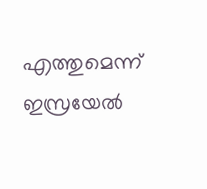എത്തുമെന്ന് ഇസ്രയേൽ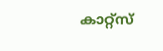കാറ്റ്സ്